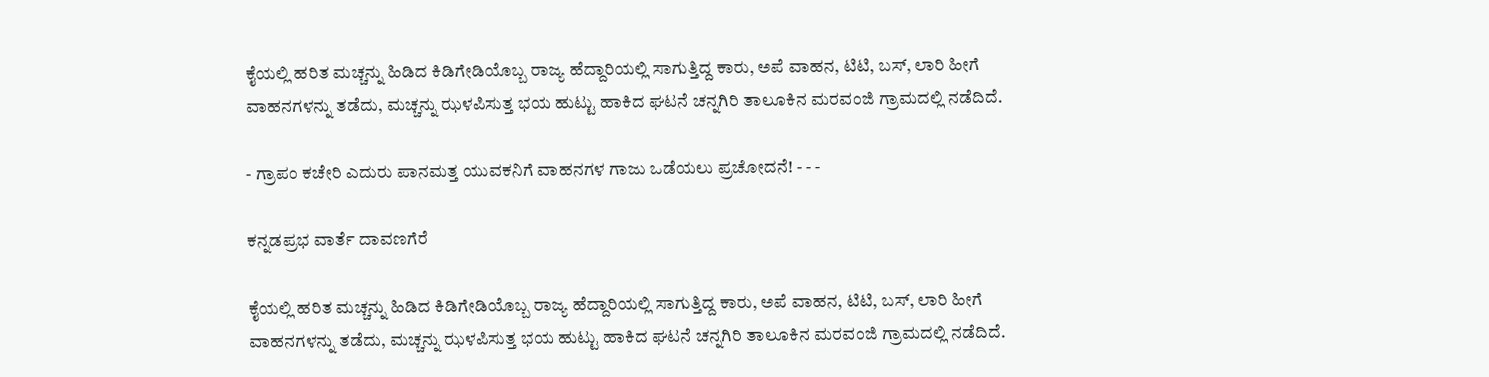ಕೈಯಲ್ಲಿ ಹರಿತ ಮಚ್ಚನ್ನು ಹಿಡಿದ ಕಿಡಿಗೇಡಿಯೊಬ್ಬ ರಾಜ್ಯ ಹೆದ್ದಾರಿಯಲ್ಲಿ ಸಾಗುತ್ತಿದ್ದ ಕಾರು, ಅಪೆ ವಾಹನ, ಟಿಟಿ, ಬಸ್‌, ಲಾರಿ ಹೀಗೆ ವಾಹನಗಳನ್ನು ತಡೆದು, ಮಚ್ಚನ್ನು ಝಳಪಿಸುತ್ತ ಭಯ ಹುಟ್ಟು ಹಾಕಿದ ಘಟನೆ ಚನ್ನಗಿರಿ ತಾಲೂಕಿನ ಮರವಂಜಿ ಗ್ರಾಮದಲ್ಲಿ ನಡೆದಿದೆ.

- ಗ್ರಾಪಂ ಕಚೇರಿ ಎದುರು ಪಾನಮತ್ತ ಯುವಕನಿಗೆ ವಾಹನಗಳ ಗಾಜು ಒಡೆಯಲು ಪ್ರಚೋದನೆ! - - -

ಕನ್ನಡಪ್ರಭ ವಾರ್ತೆ ದಾವಣಗೆರೆ

ಕೈಯಲ್ಲಿ ಹರಿತ ಮಚ್ಚನ್ನು ಹಿಡಿದ ಕಿಡಿಗೇಡಿಯೊಬ್ಬ ರಾಜ್ಯ ಹೆದ್ದಾರಿಯಲ್ಲಿ ಸಾಗುತ್ತಿದ್ದ ಕಾರು, ಅಪೆ ವಾಹನ, ಟಿಟಿ, ಬಸ್‌, ಲಾರಿ ಹೀಗೆ ವಾಹನಗಳನ್ನು ತಡೆದು, ಮಚ್ಚನ್ನು ಝಳಪಿಸುತ್ತ ಭಯ ಹುಟ್ಟು ಹಾಕಿದ ಘಟನೆ ಚನ್ನಗಿರಿ ತಾಲೂಕಿನ ಮರವಂಜಿ ಗ್ರಾಮದಲ್ಲಿ ನಡೆದಿದೆ.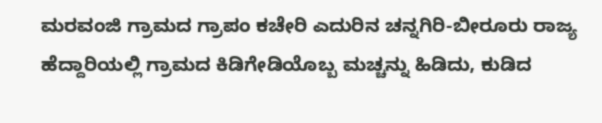ಮರವಂಜಿ ಗ್ರಾಮದ ಗ್ರಾಪಂ ಕಚೇರಿ ಎದುರಿನ ಚನ್ನಗಿರಿ-ಬೀರೂರು ರಾಜ್ಯ ಹೆದ್ದಾರಿಯಲ್ಲಿ ಗ್ರಾಮದ ಕಿಡಿಗೇಡಿಯೊಬ್ಬ ಮಚ್ಚನ್ನು ಹಿಡಿದು, ಕುಡಿದ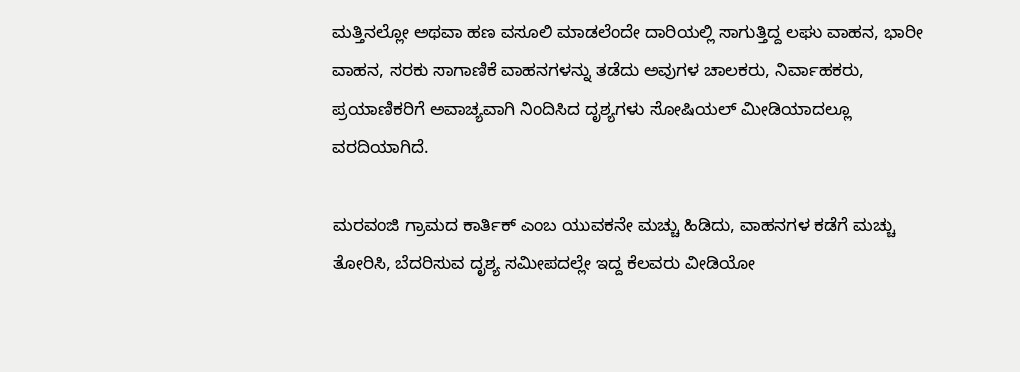ಮತ್ತಿನಲ್ಲೋ ಅಥವಾ ಹಣ ವಸೂಲಿ ಮಾಡಲೆಂದೇ ದಾರಿಯಲ್ಲಿ ಸಾಗುತ್ತಿದ್ದ ಲಘು ವಾಹನ, ಭಾರೀ ವಾಹನ, ಸರಕು ಸಾಗಾಣಿಕೆ ವಾಹನಗಳನ್ನು ತಡೆದು ಅವುಗಳ ಚಾಲಕರು, ನಿರ್ವಾಹಕರು, ಪ್ರಯಾಣಿಕರಿಗೆ ಅವಾಚ್ಯವಾಗಿ ನಿಂದಿಸಿದ ದೃಶ್ಯಗಳು ಸೋಷಿಯಲ್ ಮೀಡಿಯಾದಲ್ಲೂ ವರದಿಯಾಗಿದೆ.

ಮರವಂಜಿ ಗ್ರಾಮದ ಕಾರ್ತಿಕ್ ಎಂಬ ಯುವಕನೇ ಮಚ್ಚು ಹಿಡಿದು, ವಾಹನಗಳ ಕಡೆಗೆ ಮಚ್ಚು ತೋರಿಸಿ, ಬೆದರಿಸುವ ದೃಶ್ಯ ಸಮೀಪದಲ್ಲೇ ಇದ್ದ ಕೆಲವರು ವೀಡಿಯೋ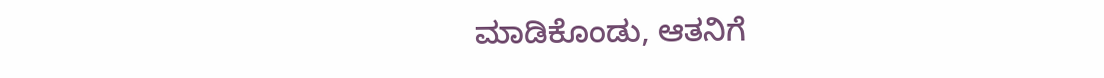ಮಾಡಿಕೊಂಡು, ಆತನಿಗೆ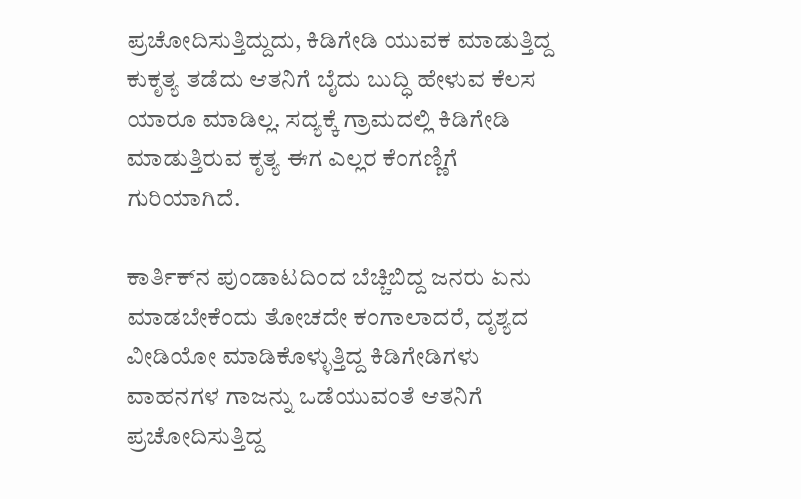ಪ್ರಚೋದಿಸುತ್ತಿದ್ದುದು, ಕಿಡಿಗೇಡಿ ಯುವಕ ಮಾಡುತ್ತಿದ್ದ ಕುಕೃತ್ಯ ತಡೆದು ಆತನಿಗೆ ಬೈದು ಬುದ್ಧಿ ಹೇಳುವ ಕೆಲಸ ಯಾರೂ ಮಾಡಿಲ್ಲ. ಸದ್ಯಕ್ಕೆ ಗ್ರಾಮದಲ್ಲಿ ಕಿಡಿಗೇಡಿ ಮಾಡುತ್ತಿರುವ ಕೃತ್ಯ ಈಗ ಎಲ್ಲರ ಕೆಂಗಣ್ಣಿಗೆ ಗುರಿಯಾಗಿದೆ.

ಕಾರ್ತಿಕ್‌ನ ಪುಂಡಾಟದಿಂದ ಬೆಚ್ಚಿಬಿದ್ದ ಜನರು ಏನು ಮಾಡಬೇಕೆಂದು ತೋಚದೇ ಕಂಗಾಲಾದರೆ, ದೃಶ್ಯದ ವೀಡಿಯೋ ಮಾಡಿಕೊಳ್ಳುತ್ತಿದ್ದ ಕಿಡಿಗೇಡಿಗಳು ವಾಹನಗಳ ಗಾಜನ್ನು ಒಡೆಯುವಂತೆ ಆತನಿಗೆ ಪ್ರಚೋದಿಸುತ್ತಿದ್ದ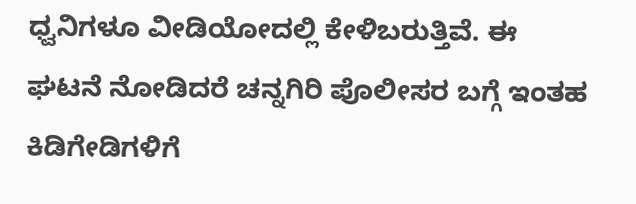ಧ್ವನಿಗಳೂ ವೀಡಿಯೋದಲ್ಲಿ ಕೇಳಿಬರುತ್ತಿವೆ. ಈ ಘಟನೆ ನೋಡಿದರೆ ಚನ್ನಗಿರಿ ಪೊಲೀಸರ ಬಗ್ಗೆ ಇಂತಹ ಕಿಡಿಗೇಡಿಗಳಿಗೆ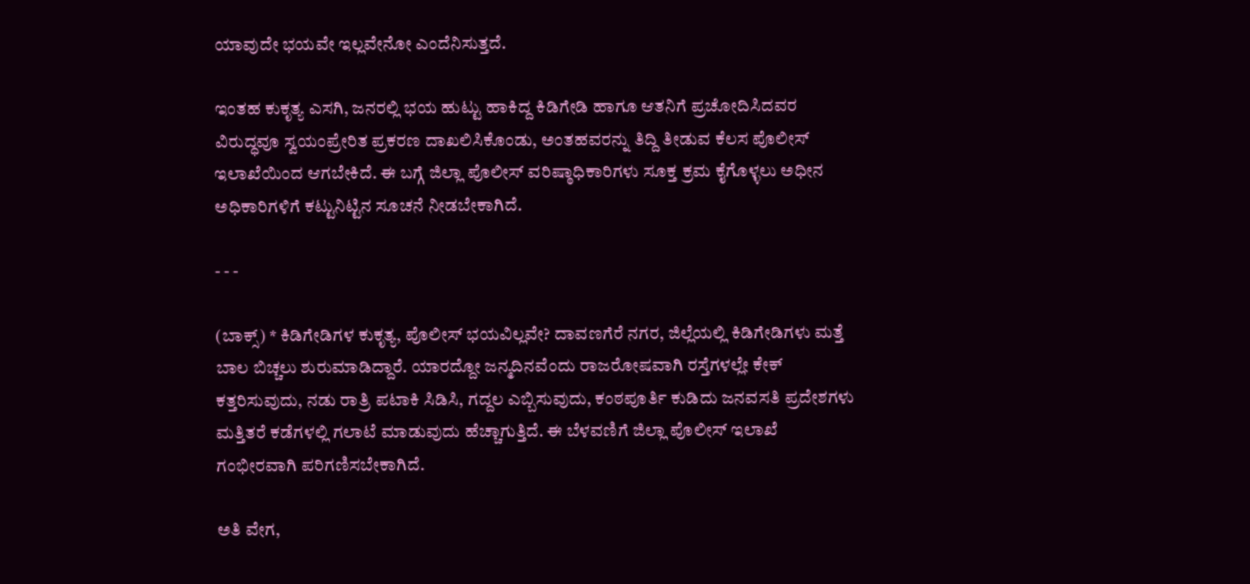ಯಾವುದೇ ಭಯವೇ ಇಲ್ಲವೇನೋ ಎಂದೆನಿಸುತ್ತದೆ.

ಇಂತಹ ಕುಕೃತ್ಯ ಎಸಗಿ, ಜನರಲ್ಲಿ ಭಯ ಹುಟ್ಟು ಹಾಕಿದ್ದ ಕಿಡಿಗೇಡಿ ಹಾಗೂ ಆತನಿಗೆ ಪ್ರಚೋದಿಸಿದವರ ವಿರುದ್ಧವೂ ಸ್ವಯಂಪ್ರೇರಿತ ಪ್ರಕರಣ ದಾಖಲಿಸಿಕೊಂಡು, ಅಂತಹವರನ್ನು ತಿದ್ದಿ ತೀಡುವ ಕೆಲಸ ಪೊಲೀಸ್ ಇಲಾಖೆಯಿಂದ ‍‍‍ಆಗಬೇಕಿದೆ. ಈ ಬಗ್ಗೆ ಜಿಲ್ಲಾ ಪೊಲೀಸ್ ವರಿಷ್ಠಾಧಿಕಾರಿಗಳು ಸೂಕ್ತ ಕ್ರಮ ಕೈಗೊಳ್ಳಲು ಅಧೀನ ಅಧಿಕಾರಿಗಳಿಗೆ ಕಟ್ಟುನಿಟ್ಟಿನ ಸೂಚನೆ ನೀಡಬೇಕಾಗಿದೆ.

- - -

(ಬಾಕ್ಸ್‌) * ಕಿಡಿಗೇಡಿಗಳ ಕುಕೃತ್ಯ, ಪೊಲೀಸ್ ಭಯವಿಲ್ಲವೇ? ದಾವಣಗೆರೆ ನಗರ, ಜಿಲ್ಲೆಯಲ್ಲಿ ಕಿಡಿಗೇಡಿಗಳು ಮತ್ತೆ ಬಾಲ ಬಿಚ್ಚಲು ಶುರುಮಾಡಿದ್ದಾರೆ. ಯಾರದ್ದೋ ಜನ್ಮದಿನವೆಂದು ರಾಜರೋಷವಾಗಿ ರಸ್ತೆಗಳಲ್ಲೇ ಕೇಕ್ ಕತ್ತರಿಸುವುದು, ನಡು ರಾತ್ರಿ ಪಟಾಕಿ ಸಿಡಿಸಿ, ಗದ್ದಲ ಎಬ್ಬಿಸುವುದು, ಕಂಠಪೂರ್ತಿ ಕುಡಿದು ಜನವಸತಿ ಪ್ರದೇಶಗಳು ಮತ್ತಿತರೆ ಕಡೆಗಳಲ್ಲಿ ಗಲಾಟೆ ಮಾಡುವುದು ಹೆಚ್ಚಾಗುತ್ತಿದೆ. ಈ ಬೆಳವಣಿಗೆ ಜಿಲ್ಲಾ ಪೊಲೀಸ್ ಇಲಾಖೆ ಗಂಭೀರವಾಗಿ ಪರಿಗಣಿಸಬೇಕಾಗಿದೆ.

ಅತಿ ವೇಗ,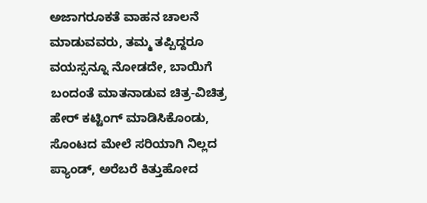ಅಜಾಗರೂಕತೆ ವಾಹನ ಚಾಲನೆ ಮಾಡುವವರು, ತಮ್ಮ ತಪ್ಪಿದ್ದರೂ ವಯಸ್ಸನ್ನೂ ನೋಡದೇ, ಬಾಯಿಗೆ ಬಂದಂತೆ ಮಾತನಾಡುವ ಚಿತ್ರ-ವಿಚಿತ್ರ ಹೇರ್ ಕಟ್ಟಿಂಗ್ ಮಾಡಿಸಿಕೊಂಡು, ಸೊಂಟದ ಮೇಲೆ ಸರಿಯಾಗಿ ನಿಲ್ಲದ ಪ್ಯಾಂಡ್, ಅರೆಬರೆ ಕಿತ್ತುಹೋದ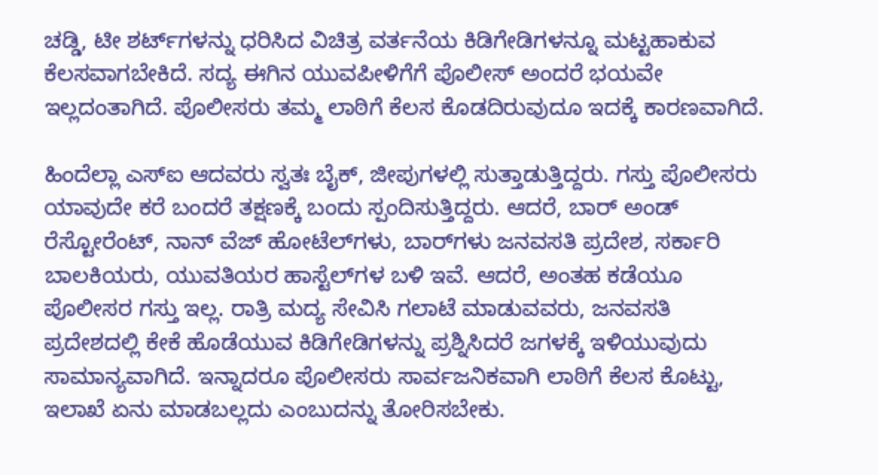ಚಡ್ಡಿ, ಟೀ ಶರ್ಟ್‌ಗಳನ್ನು ಧರಿಸಿದ ವಿಚಿತ್ರ ವರ್ತನೆಯ ಕಿಡಿಗೇಡಿಗಳನ್ನೂ ಮಟ್ಟಹಾಕುವ ಕೆಲಸವಾಗಬೇಕಿದೆ. ಸದ್ಯ ಈಗಿನ ಯುವಪೀಳಿಗೆಗೆ ಪೊಲೀಸ್ ಅಂದರೆ ಭಯವೇ ಇಲ್ಲದಂತಾಗಿದೆ. ಪೊಲೀಸರು ತಮ್ಮ ಲಾಠಿಗೆ ಕೆಲಸ ಕೊಡದಿರುವುದೂ ಇದಕ್ಕೆ ಕಾರಣವಾಗಿದೆ.

ಹಿಂದೆಲ್ಲಾ ಎಸ್‌ಐ ಆದವರು ಸ್ವತಃ ಬೈಕ್‌, ಜೀಪುಗಳಲ್ಲಿ ಸುತ್ತಾಡುತ್ತಿದ್ದರು. ಗಸ್ತು ಪೊಲೀಸರು ಯಾವುದೇ ಕರೆ ಬಂದರೆ ತಕ್ಷಣಕ್ಕೆ ಬಂದು ಸ್ಪಂದಿಸುತ್ತಿದ್ದರು. ಆದರೆ, ಬಾರ್ ಅಂಡ್ ರೆಸ್ಟೋರೆಂಟ್, ನಾನ್ ವೆಜ್‌ ಹೋಟೆಲ್‌ಗಳು, ಬಾರ್‌ಗಳು ಜನವಸತಿ ಪ್ರದೇಶ, ಸರ್ಕಾರಿ ಬಾಲಕಿಯರು, ಯುವತಿಯರ ಹಾಸ್ಟೆಲ್‌ಗಳ ಬಳಿ ಇವೆ. ಆದರೆ, ಅಂತಹ ಕಡೆಯೂ ಪೊಲೀಸರ ಗಸ್ತು ಇಲ್ಲ. ರಾತ್ರಿ ಮದ್ಯ ಸೇವಿಸಿ ಗಲಾಟೆ ಮಾಡುವವರು, ಜನವಸತಿ ಪ್ರದೇಶದಲ್ಲಿ ಕೇಕೆ ಹೊಡೆಯುವ ಕಿಡಿಗೇಡಿಗಳನ್ನು ಪ್ರಶ್ನಿಸಿದರೆ ಜಗಳಕ್ಕೆ ಇಳಿಯುವುದು ಸಾಮಾನ್ಯವಾಗಿದೆ. ಇನ್ನಾದರೂ ಪೊಲೀಸರು ಸಾರ್ವಜನಿಕವಾಗಿ ಲಾಠಿಗೆ ಕೆಲಸ ಕೊಟ್ಟು, ಇಲಾಖೆ ಏನು ಮಾಡಬಲ್ಲದು ಎಂಬುದನ್ನು ತೋರಿಸಬೇಕು.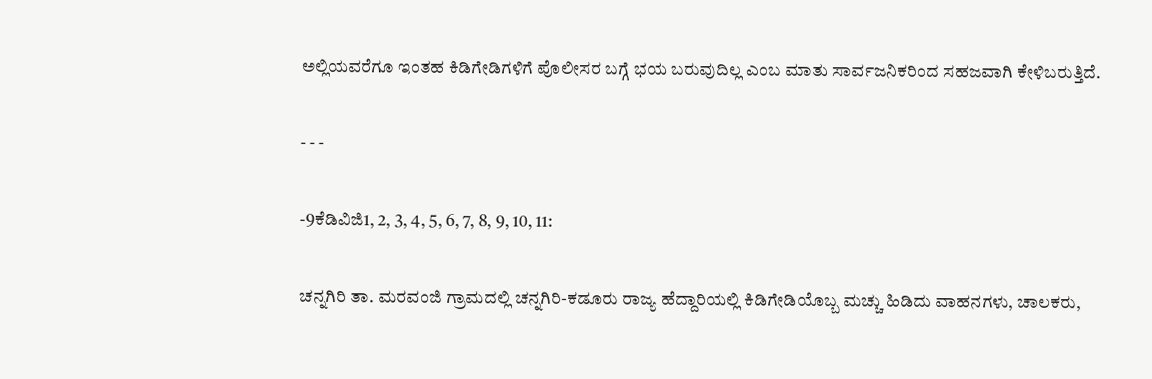ಅಲ್ಲಿಯವರೆಗೂ ಇಂತಹ ಕಿಡಿಗೇಡಿಗಳಿಗೆ ಪೊಲೀಸರ ಬಗ್ಗೆ ಭಯ ಬರುವುದಿಲ್ಲ ಎಂಬ ಮಾತು ಸಾರ್ವಜನಿಕರಿಂದ ಸಹಜವಾಗಿ ಕೇಳಿಬರುತ್ತಿದೆ.

- - -

-9ಕೆಡಿವಿಜಿ1, 2, 3, 4, 5, 6, 7, 8, 9, 10, 11:

ಚನ್ನಗಿರಿ ತಾ. ಮರವಂಜಿ ಗ್ರಾಮದಲ್ಲಿ ಚನ್ನಗಿರಿ-ಕಡೂರು ರಾಜ್ಯ ಹೆದ್ದಾರಿಯಲ್ಲಿ ಕಿಡಿಗೇಡಿಯೊಬ್ಬ ಮಚ್ಚು ಹಿಡಿದು ವಾಹನಗಳು, ಚಾಲಕರು,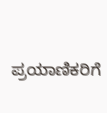ಪ್ರಯಾಣಿಕರಿಗೆ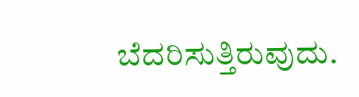ಬೆದರಿಸುತ್ತಿರುವುದು.